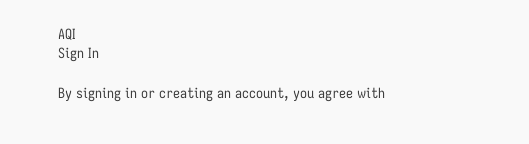AQI
Sign In

By signing in or creating an account, you agree with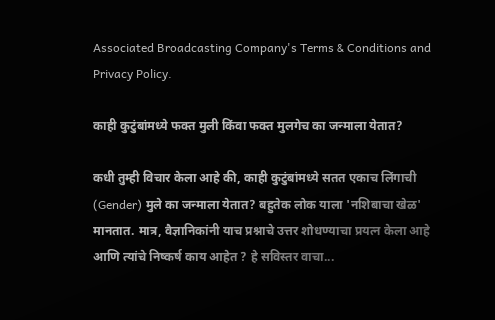Associated Broadcasting Company's Terms & Conditions and Privacy Policy.

काही कुटुंबांमध्ये फक्त मुली किंवा फक्त मुलगेच का जन्माला येतात?

कधी तुम्ही विचार केला आहे की, काही कुटुंबांमध्ये सतत एकाच लिंगाची (Gender) मुले का जन्माला येतात? बहुतेक लोक याला 'नशिबाचा खेळ' मानतात. मात्र, वैज्ञानिकांनी याच प्रश्नाचे उत्तर शोधण्याचा प्रयत्न केला आहे आणि त्यांचे निष्कर्ष काय आहेत ? हे सविस्तर वाचा...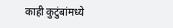काही कुटुंबांमध्ये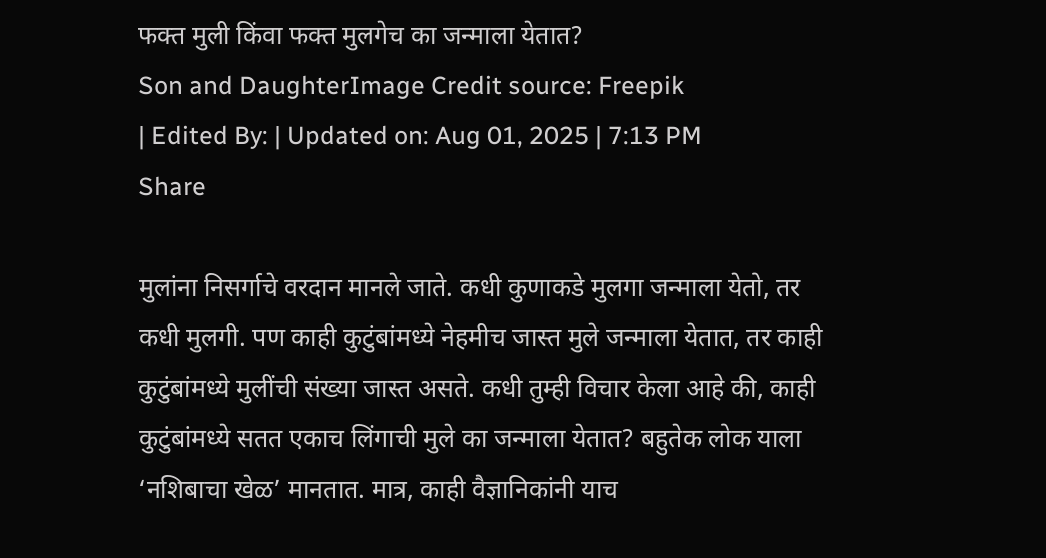फक्त मुली किंवा फक्त मुलगेच का जन्माला येतात?
Son and DaughterImage Credit source: Freepik
| Edited By: | Updated on: Aug 01, 2025 | 7:13 PM
Share

मुलांना निसर्गाचे वरदान मानले जाते. कधी कुणाकडे मुलगा जन्माला येतो, तर कधी मुलगी. पण काही कुटुंबांमध्ये नेहमीच जास्त मुले जन्माला येतात, तर काही कुटुंबांमध्ये मुलींची संख्या जास्त असते. कधी तुम्ही विचार केला आहे की, काही कुटुंबांमध्ये सतत एकाच लिंगाची मुले का जन्माला येतात? बहुतेक लोक याला ‘नशिबाचा खेळ’ मानतात. मात्र, काही वैज्ञानिकांनी याच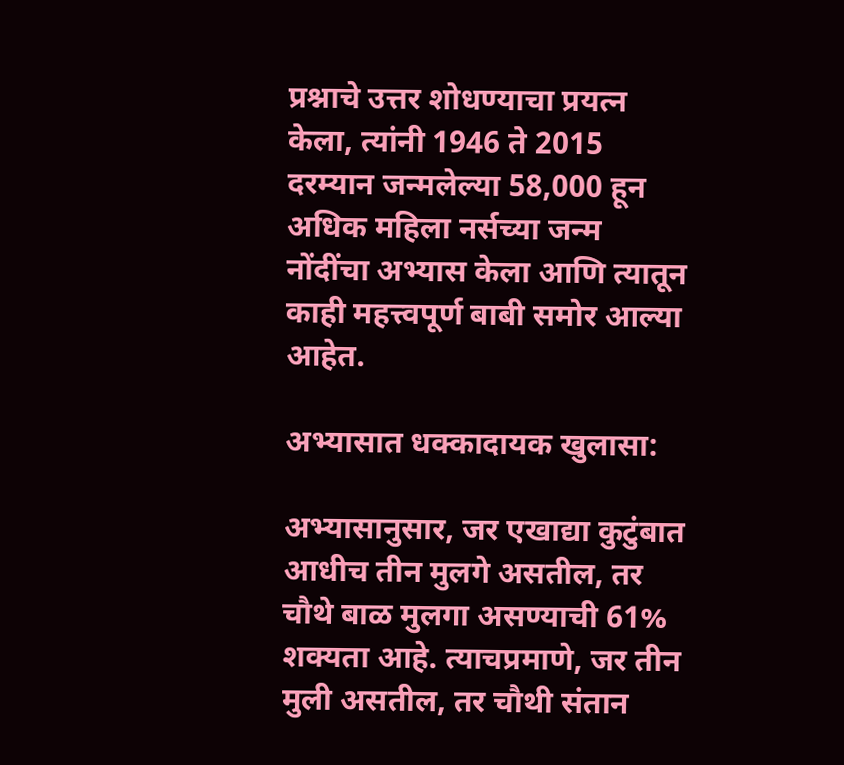प्रश्नाचे उत्तर शोधण्याचा प्रयत्न केला, त्यांनी 1946 ते 2015 दरम्यान जन्मलेल्या 58,000 हून अधिक महिला नर्सच्या जन्म नोंदींचा अभ्यास केला आणि त्यातून काही महत्त्वपूर्ण बाबी समोर आल्या आहेत.

अभ्यासात धक्कादायक खुलासा:

अभ्यासानुसार, जर एखाद्या कुटुंबात आधीच तीन मुलगे असतील, तर चौथे बाळ मुलगा असण्याची 61% शक्यता आहे. त्याचप्रमाणे, जर तीन मुली असतील, तर चौथी संतान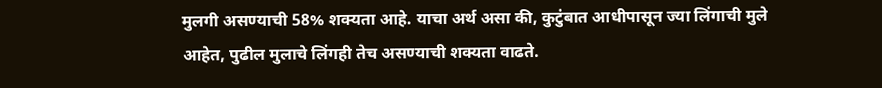मुलगी असण्याची 58% शक्यता आहे. याचा अर्थ असा की, कुटुंबात आधीपासून ज्या लिंगाची मुले आहेत, पुढील मुलाचे लिंगही तेच असण्याची शक्यता वाढते.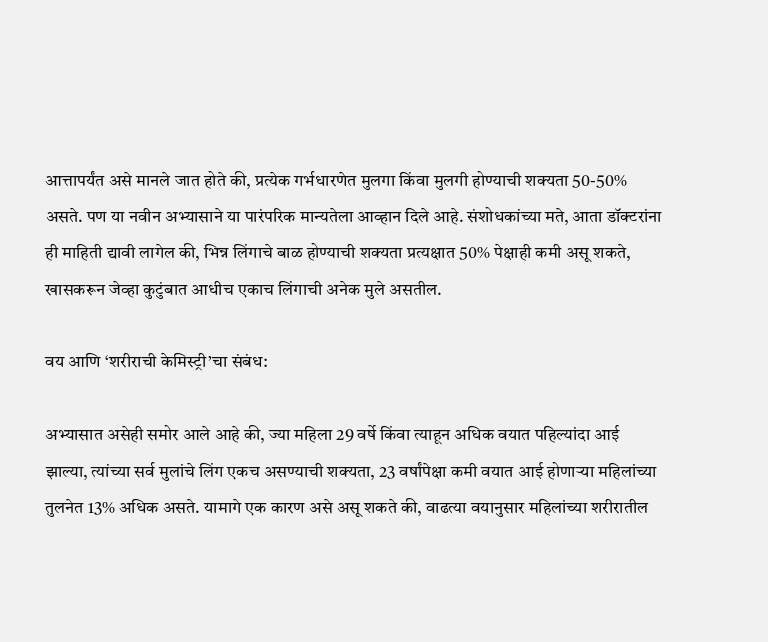आत्तापर्यंत असे मानले जात होते की, प्रत्येक गर्भधारणेत मुलगा किंवा मुलगी होण्याची शक्यता 50-50% असते. पण या नवीन अभ्यासाने या पारंपरिक मान्यतेला आव्हान दिले आहे. संशोधकांच्या मते, आता डॉक्टरांना ही माहिती द्यावी लागेल की, भिन्न लिंगाचे बाळ होण्याची शक्यता प्रत्यक्षात 50% पेक्षाही कमी असू शकते, खासकरून जेव्हा कुटुंबात आधीच एकाच लिंगाची अनेक मुले असतील.

वय आणि ‘शरीराची केमिस्ट्री’चा संबंध:

अभ्यासात असेही समोर आले आहे की, ज्या महिला 29 वर्षे किंवा त्याहून अधिक वयात पहिल्यांदा आई झाल्या, त्यांच्या सर्व मुलांचे लिंग एकच असण्याची शक्यता, 23 वर्षांपेक्षा कमी वयात आई होणाऱ्या महिलांच्या तुलनेत 13% अधिक असते. यामागे एक कारण असे असू शकते की, वाढत्या वयानुसार महिलांच्या शरीरातील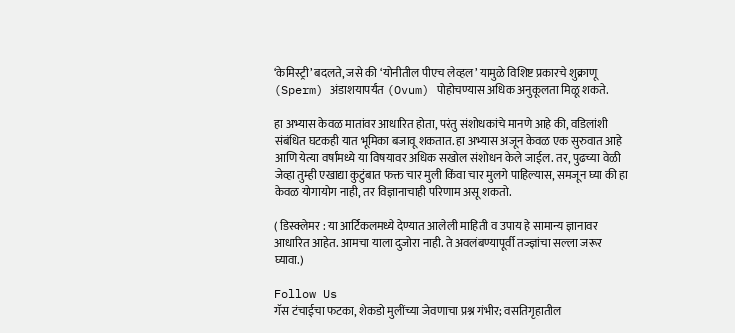‘केमिस्ट्री’ बदलते, जसे की ‘योनीतील पीएच लेव्हल’ यामुळे विशिष्ट प्रकारचे शुक्राणू (Sperm) अंडाशयापर्यंत (Ovum) पोहोचण्यास अधिक अनुकूलता मिळू शकते.

हा अभ्यास केवळ मातांवर आधारित होता, परंतु संशोधकांचे मानणे आहे की, वडिलांशी संबंधित घटकही यात भूमिका बजावू शकतात. हा अभ्यास अजून केवळ एक सुरुवात आहे आणि येत्या वर्षांमध्ये या विषयावर अधिक सखोल संशोधन केले जाईल. तर, पुढच्या वेळी जेव्हा तुम्ही एखाद्या कुटुंबात फक्त चार मुली किंवा चार मुलगे पाहिल्यास, समजून घ्या की हा केवळ योगायोग नाही, तर विज्ञानाचाही परिणाम असू शकतो.

( डिस्क्लेमर : या आर्टिकलमध्ये देण्यात आलेली माहिती व उपाय हे सामान्य ज्ञानावर आधारित आहेत. आमचा याला दुजोरा नाही. ते अवलंबण्यापूर्वी तज्ज्ञांचा सल्ला जरूर घ्यावा.)

Follow Us
गॅस टंचाईचा फटका, शेकडो मुलींच्या जेवणाचा प्रश्न गंभीर; वसतिगृहातील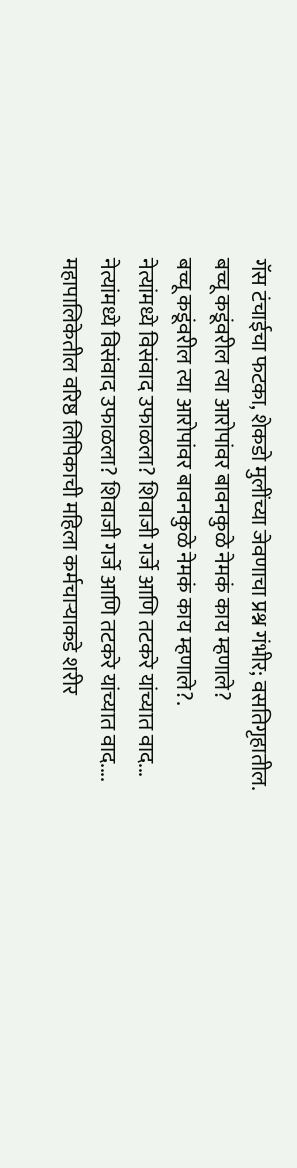गॅस टंचाईचा फटका, शेकडो मुलींच्या जेवणाचा प्रश्न गंभीर; वसतिगृहातील.
बच्चू कडूंवरील त्या आरोपांवर बावनकुळे नेमकं काय म्हणाले?
बच्चू कडूंवरील त्या आरोपांवर बावनकुळे नेमकं काय म्हणाले?.
नेत्यांमध्ये विसंवाद उफाळला? शिवाजी गर्जे आणि तटकरे यांच्यात वाद...
नेत्यांमध्ये विसंवाद उफाळला? शिवाजी गर्जे आणि तटकरे यांच्यात वाद....
महापालिकेतील वरिष्ठ लिपिकाची महिला कर्मचाऱ्याकडे शरीर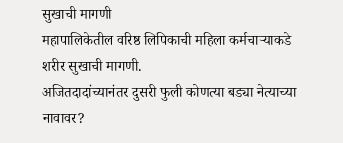सुखाची मागणी
महापालिकेतील वरिष्ठ लिपिकाची महिला कर्मचाऱ्याकडे शरीर सुखाची मागणी.
अजितदादांच्यानंतर दुसरी फुली कोणत्या बड्या नेत्याच्या नावावर?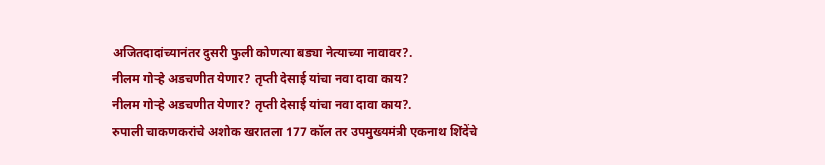अजितदादांच्यानंतर दुसरी फुली कोणत्या बड्या नेत्याच्या नावावर?.
नीलम गोऱ्हे अडचणीत येणार? तृप्ती देसाई यांचा नवा दावा काय?
नीलम गोऱ्हे अडचणीत येणार? तृप्ती देसाई यांचा नवा दावा काय?.
रुपाली चाकणकरांचे अशोक खरातला 177 कॉल तर उपमुख्यमंत्री एकनाथ शिंदेंचे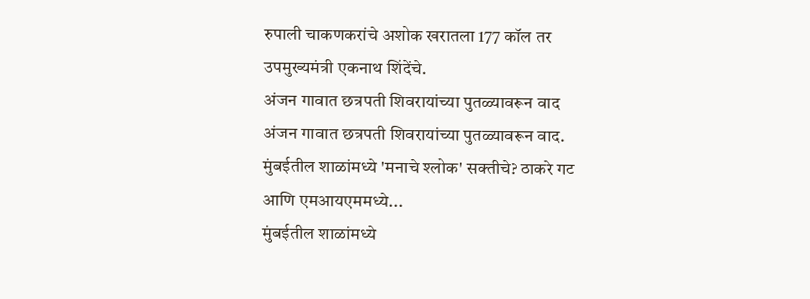रुपाली चाकणकरांचे अशोक खरातला 177 कॉल तर उपमुख्यमंत्री एकनाथ शिंदेंचे.
अंजन गावात छत्रपती शिवरायांच्या पुतळ्यावरून वाद
अंजन गावात छत्रपती शिवरायांच्या पुतळ्यावरून वाद.
मुंबईतील शाळांमध्ये 'मनाचे श्लोक' सक्तीचे? ठाकरे गट आणि एमआयएममध्ये...
मुंबईतील शाळांमध्ये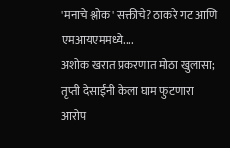'मनाचे श्लोक' सक्तीचे? ठाकरे गट आणि एमआयएममध्ये....
अशोक खरात प्रकरणात मोठा खुलासा; तृप्ती देसाईंनी केला घाम फुटणारा आरोप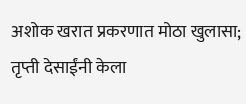अशोक खरात प्रकरणात मोठा खुलासा; तृप्ती देसाईंनी केला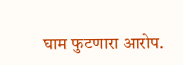घाम फुटणारा आरोप.